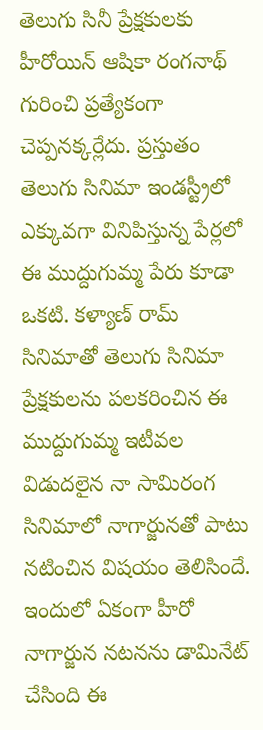తెలుగు సినీ ప్రేక్షకులకు హీరోయిన్ ఆషికా రంగనాథ్ గురించి ప్రత్యేకంగా చెప్పనక్కర్లేదు. ప్రస్తుతం తెలుగు సినిమా ఇండస్ట్రీలో ఎక్కువగా వినిపిస్తున్న పేర్లలో ఈ ముద్దుగుమ్మ పేరు కూడా ఒకటి. కళ్యాణ్ రామ్ సినిమాతో తెలుగు సినిమా ప్రేక్షకులను పలకరించిన ఈ ముద్దుగుమ్మ ఇటీవల విడుదలైన నా సామిరంగ సినిమాలో నాగార్జునతో పాటు నటించిన విషయం తెలిసిందే.
ఇందులో ఏకంగా హీరో నాగార్జున నటనను డామినేట్ చేసింది ఈ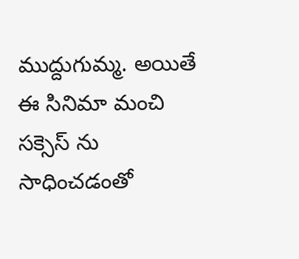ముద్దుగుమ్మ. అయితే ఈ సినిమా మంచి సక్సెస్ ను సాధించడంతో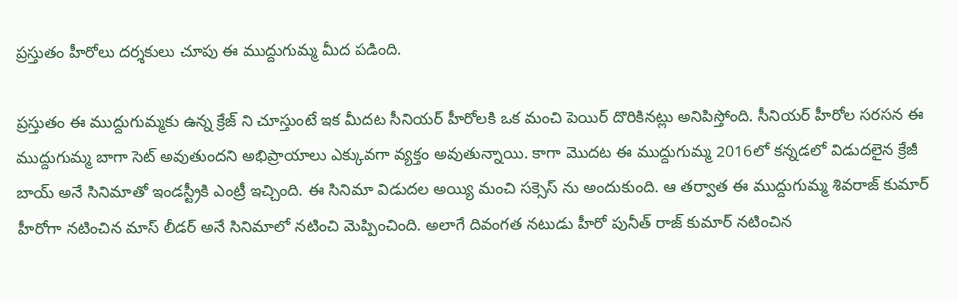ప్రస్తుతం హీరోలు దర్శకులు చూపు ఈ ముద్దుగుమ్మ మీద పడింది.

ప్రస్తుతం ఈ ముద్దుగుమ్మకు ఉన్న క్రేజ్ ని చూస్తుంటే ఇక మీదట సీనియర్ హీరోలకి ఒక మంచి పెయిర్ దొరికినట్లు అనిపిస్తోంది. సీనియర్ హీరోల సరసన ఈ ముద్దుగుమ్మ బాగా సెట్ అవుతుందని అభిప్రాయాలు ఎక్కువగా వ్యక్తం అవుతున్నాయి. కాగా మొదట ఈ ముద్దుగుమ్మ 2016లో కన్నడలో విడుదలైన క్రేజీ బాయ్ అనే సినిమాతో ఇండస్ట్రీకి ఎంట్రీ ఇచ్చింది. ఈ సినిమా విడుదల అయ్యి మంచి సక్సెస్ ను అందుకుంది. ఆ తర్వాత ఈ ముద్దుగుమ్మ శివరాజ్ కుమార్ హీరోగా నటించిన మాస్ లీడర్ అనే సినిమాలో నటించి మెప్పించింది. అలాగే దివంగత నటుడు హీరో పునీత్ రాజ్ కుమార్ నటించిన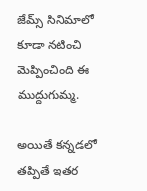జేమ్స్ సినిమాలో కూడా నటించి మెప్పించింది ఈ ముద్దుగుమ్మ.

అయితే కన్నడలో తప్పితే ఇతర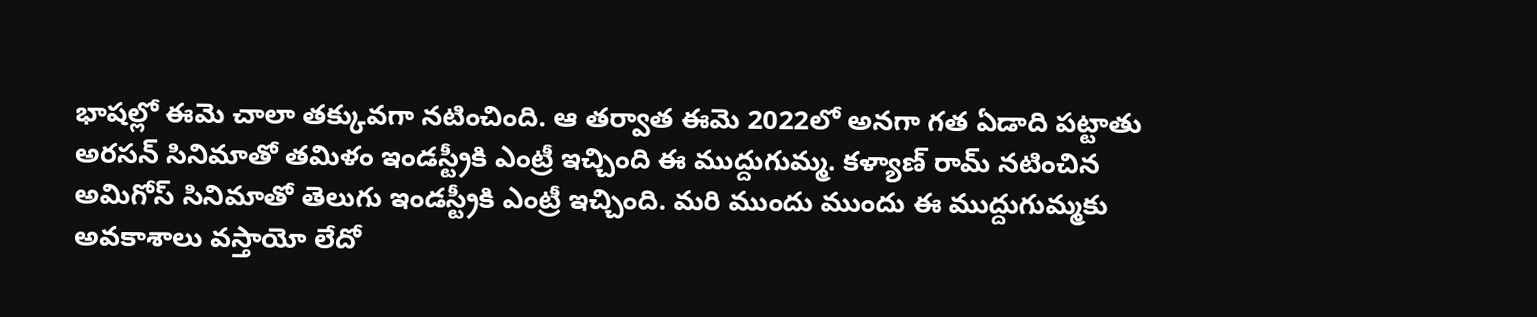భాషల్లో ఈమె చాలా తక్కువగా నటించింది. ఆ తర్వాత ఈమె 2022లో అనగా గత ఏడాది పట్టాతు అరసన్ సినిమాతో తమిళం ఇండస్ట్రీకి ఎంట్రీ ఇచ్చింది ఈ ముద్దుగుమ్మ. కళ్యాణ్ రామ్ నటించిన అమిగోస్ సినిమాతో తెలుగు ఇండస్ట్రీకి ఎంట్రీ ఇచ్చింది. మరి ముందు ముందు ఈ ముద్దుగుమ్మకు అవకాశాలు వస్తాయో లేదో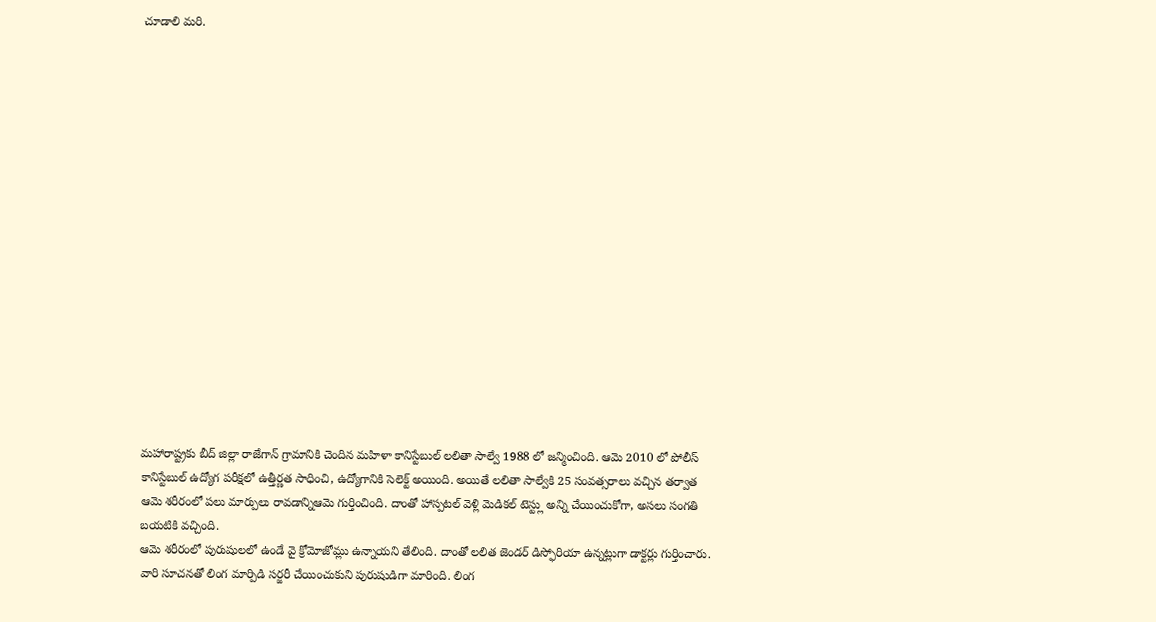చూడాలి మరి.

















మహారాష్ట్రకు బీద్ జిల్లా రాజేగాన్ గ్రామానికి చెందిన మహిళా కానిస్టేబుల్ లలితా సాల్వే 1988 లో జన్మించింది. ఆమె 2010 లో పోలీస్ కానిస్టేబుల్ ఉద్యోగ పరీక్షలో ఉత్తీర్ణత సాధించి, ఉద్యోగానికి సెలెక్ట్ అయింది. అయితే లలితా సాల్వేకి 25 సంవత్సరాలు వచ్చిన తర్వాత ఆమె శరీరంలో పలు మార్పులు రావడాన్నిఆమె గుర్తించింది. దాంతో హాస్పటల్ వెళ్లి మెడికల్ టెస్ట్లు అన్ని చేయించుకోగా, అసలు సంగతి బయటికి వచ్చింది.
ఆమె శరీరంలో పురుషులలో ఉండే వై క్రోమోజోమ్లు ఉన్నాయని తేలింది. దాంతో లలిత జెండర్ డిస్ఫోరియా ఉన్నట్లుగా డాక్టర్లు గుర్తించారు. వారి సూచనతో లింగ మార్పిడి సర్జరీ చేయించుకుని పురుషుడిగా మారింది. లింగ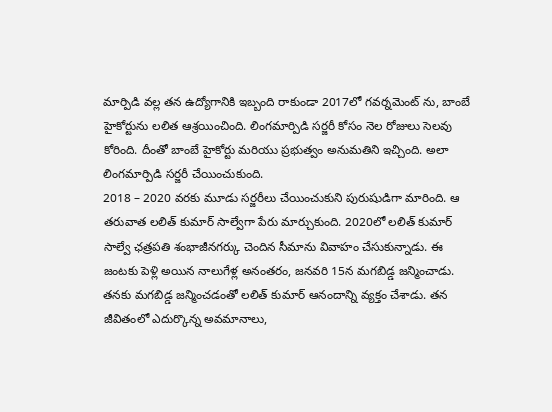మార్పిడి వల్ల తన ఉద్యోగానికి ఇబ్బంది రాకుండా 2017లో గవర్నమెంట్ ను, బాంబే హైకోర్టును లలిత ఆశ్రయించింది. లింగమార్పిడి సర్జరీ కోసం నెల రోజులు సెలవు కోరింది. దీంతో బాంబే హైకోర్టు మరియు ప్రభుత్వం అనుమతిని ఇచ్చింది. అలా లింగమార్పిడి సర్జరీ చేయించుకుంది.
2018 – 2020 వరకు మూడు సర్జరీలు చేయించుకుని పురుషుడిగా మారింది. ఆ తరువాత లలిత్ కుమార్ సాల్వేగా పేరు మార్చుకుంది. 2020లో లలిత్ కుమార్ సాల్వే ఛత్రపతి శంభాజీనగర్కు చెందిన సీమాను వివాహం చేసుకున్నాడు. ఈ జంటకు పెళ్లి అయిన నాలుగేళ్ల అనంతరం, జనవరి 15న మగబిడ్డ జన్మించాడు. తనకు మగబిడ్డ జన్మించడంతో లలిత్ కుమార్ ఆనందాన్ని వ్యక్తం చేశాడు. తన జీవితంలో ఎదుర్కొన్న అవమానాలు,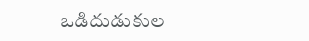ఒడిదుడుకుల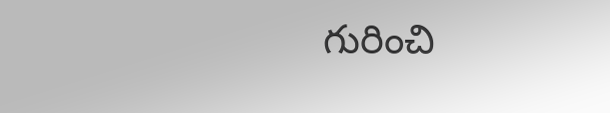గురించి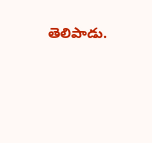తెలిపాడు.